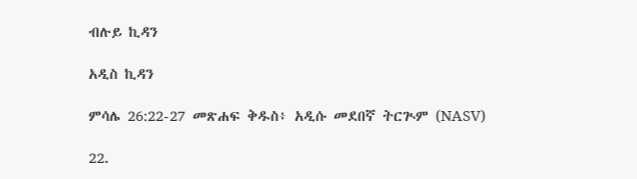ብሉይ ኪዳን

አዲስ ኪዳን

ምሳሌ 26:22-27 መጽሐፍ ቅዱስ፥ አዲሱ መደበኛ ትርጒም (NASV)

22.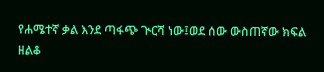የሐሜተኛ ቃል እንደ ጣፋጭ ጒርሻ ነው፤ወደ ሰው ውስጠኛው ክፍል ዘልቆ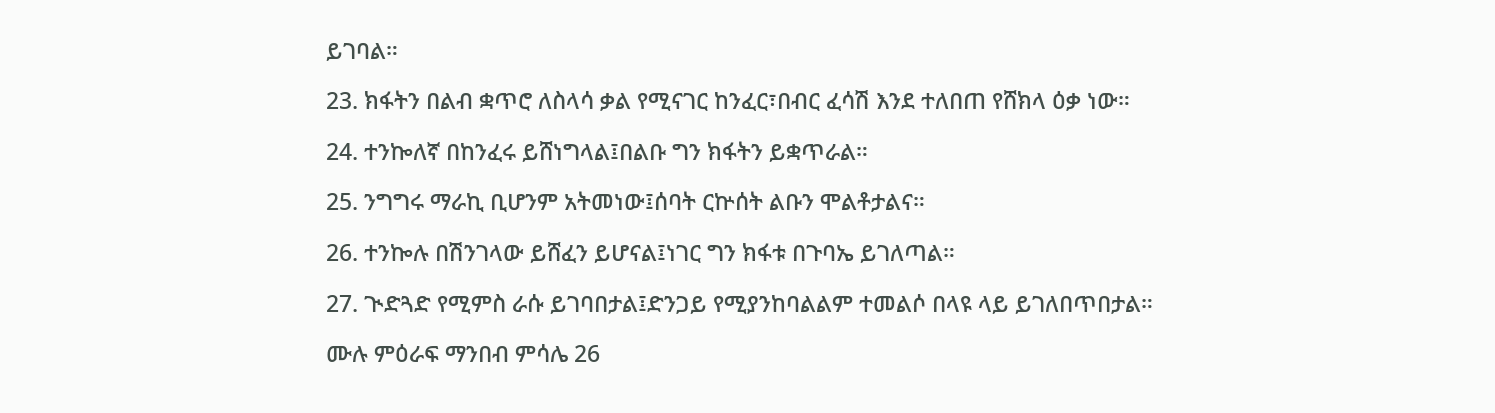ይገባል።

23. ክፋትን በልብ ቋጥሮ ለስላሳ ቃል የሚናገር ከንፈር፣በብር ፈሳሽ እንደ ተለበጠ የሸክላ ዕቃ ነው።

24. ተንኰለኛ በከንፈሩ ይሸነግላል፤በልቡ ግን ክፋትን ይቋጥራል።

25. ንግግሩ ማራኪ ቢሆንም አትመነው፤ሰባት ርኵሰት ልቡን ሞልቶታልና።

26. ተንኰሉ በሽንገላው ይሸፈን ይሆናል፤ነገር ግን ክፋቱ በጉባኤ ይገለጣል።

27. ጒድጓድ የሚምስ ራሱ ይገባበታል፤ድንጋይ የሚያንከባልልም ተመልሶ በላዩ ላይ ይገለበጥበታል።

ሙሉ ምዕራፍ ማንበብ ምሳሌ 26